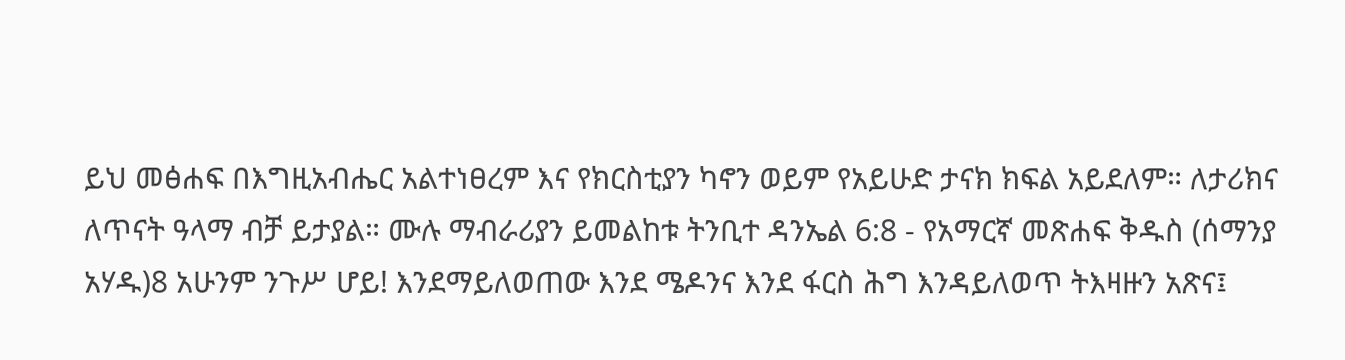ይህ መፅሐፍ በእግዚአብሔር አልተነፀረም እና የክርስቲያን ካኖን ወይም የአይሁድ ታናክ ክፍል አይደለም። ለታሪክና ለጥናት ዓላማ ብቻ ይታያል። ሙሉ ማብራሪያን ይመልከቱ ትንቢተ ዳንኤል 6:8 - የአማርኛ መጽሐፍ ቅዱስ (ሰማንያ አሃዱ)8 አሁንም ንጉሥ ሆይ! እንደማይለወጠው እንደ ሜዶንና እንደ ፋርስ ሕግ እንዳይለወጥ ትእዛዙን አጽና፤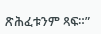ጽሕፈቱንም ጻፍ።”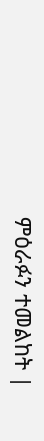ምዕራፉን ተመልከት |